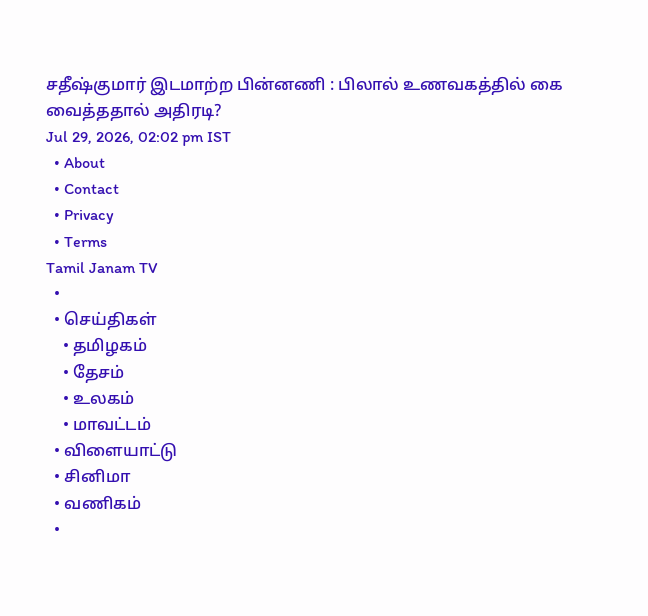சதீஷ்குமார் இடமாற்ற பின்னணி : பிலால் உணவகத்தில் கை வைத்ததால் அதிரடி?
Jul 29, 2026, 02:02 pm IST
  • About
  • Contact
  • Privacy
  • Terms
Tamil Janam TV
  •
  • செய்திகள்
    • தமிழகம்
    • தேசம்
    • உலகம்
    • மாவட்டம்
  • விளையாட்டு
  • சினிமா
  • வணிகம்
  •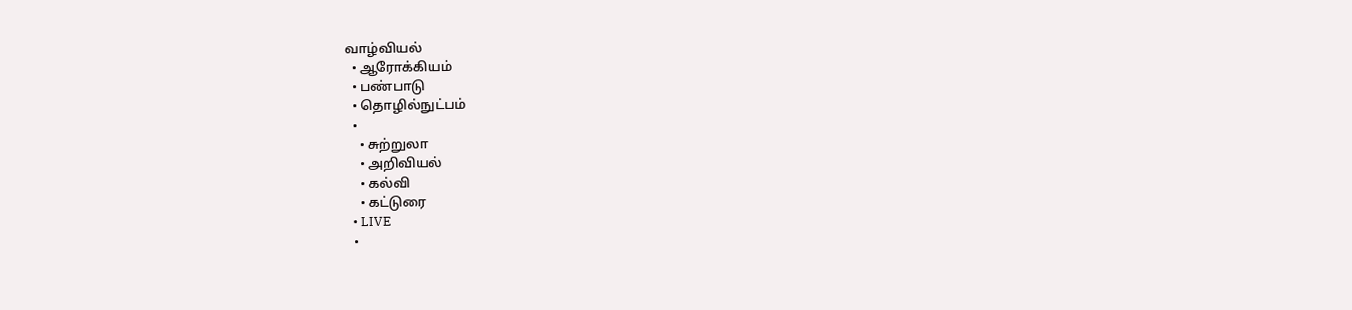வாழ்வியல்
  • ஆரோக்கியம்
  • பண்பாடு
  • தொழில்நுட்பம்
  •
    • சுற்றுலா
    • அறிவியல்
    • கல்வி
    • கட்டுரை
  • LIVE
  •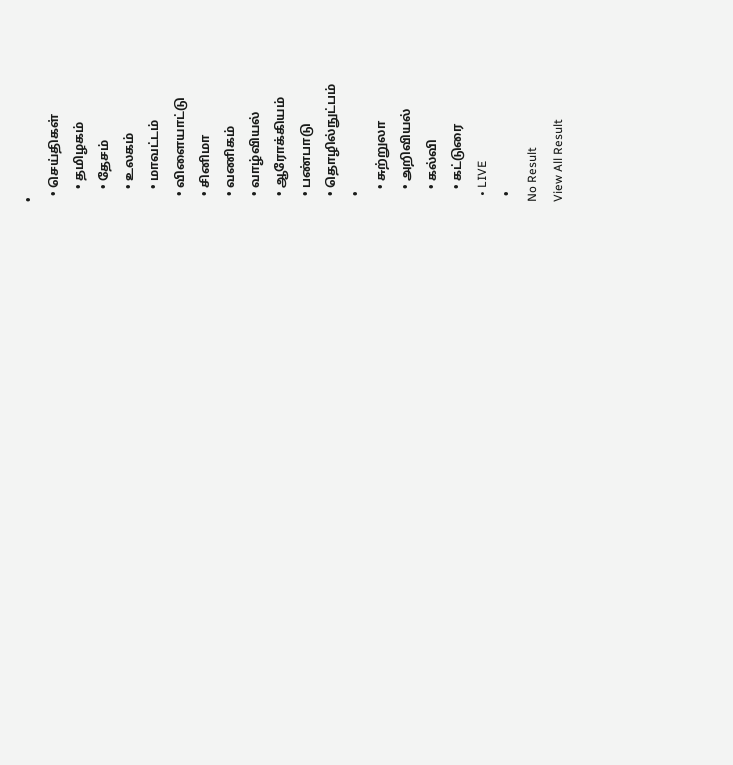•
  • செய்திகள்
    • தமிழகம்
    • தேசம்
    • உலகம்
    • மாவட்டம்
  • விளையாட்டு
  • சினிமா
  • வணிகம்
  • வாழ்வியல்
  • ஆரோக்கியம்
  • பண்பாடு
  • தொழில்நுட்பம்
  •
    • சுற்றுலா
    • அறிவியல்
    • கல்வி
    • கட்டுரை
  • LIVE
  •
No Result
View All Result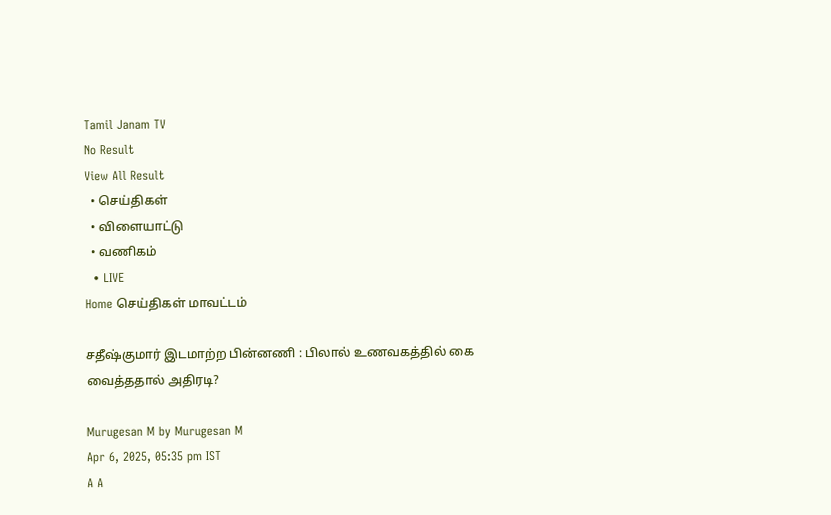Tamil Janam TV
No Result
View All Result
  • செய்திகள்
  • விளையாட்டு
  • வணிகம்
  • LIVE
Home செய்திகள் மாவட்டம்

சதீஷ்குமார் இடமாற்ற பின்னணி : பிலால் உணவகத்தில் கை வைத்ததால் அதிரடி?

Murugesan M by Murugesan M
Apr 6, 2025, 05:35 pm IST
A A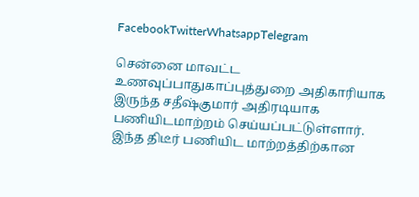FacebookTwitterWhatsappTelegram

சென்னை மாவட்ட உணவுப்பாதுகாப்புத்துறை அதிகாரியாக இருந்த சதீஷ்குமார் அதிரடியாக பணியிடமாற்றம் செய்யப்பட்டுள்ளார். இந்த திடீர் பணியிட மாற்றத்திற்கான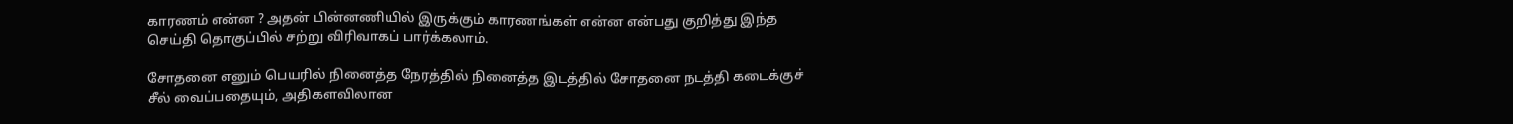காரணம் என்ன ? அதன் பின்னணியில் இருக்கும் காரணங்கள் என்ன என்பது குறித்து இந்த செய்தி தொகுப்பில் சற்று விரிவாகப் பார்க்கலாம்.

சோதனை எனும் பெயரில் நினைத்த நேரத்தில் நினைத்த இடத்தில் சோதனை நடத்தி கடைக்குச் சீல் வைப்பதையும், அதிகளவிலான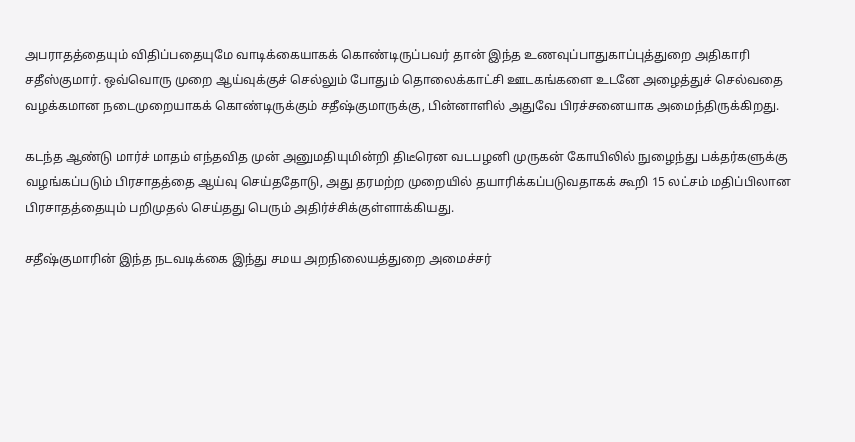அபராதத்தையும் விதிப்பதையுமே வாடிக்கையாகக் கொண்டிருப்பவர் தான் இந்த உணவுப்பாதுகாப்புத்துறை அதிகாரி சதீஸ்குமார். ஒவ்வொரு முறை ஆய்வுக்குச் செல்லும் போதும் தொலைக்காட்சி ஊடகங்களை உடனே அழைத்துச் செல்வதை வழக்கமான நடைமுறையாகக் கொண்டிருக்கும் சதீஷ்குமாருக்கு, பின்னாளில் அதுவே பிரச்சனையாக அமைந்திருக்கிறது.

கடந்த ஆண்டு மார்ச் மாதம் எந்தவித முன் அனுமதியுமின்றி திடீரென வடபழனி முருகன் கோயிலில் நுழைந்து பக்தர்களுக்கு வழங்கப்படும் பிரசாதத்தை ஆய்வு செய்ததோடு, அது தரமற்ற முறையில் தயாரிக்கப்படுவதாகக் கூறி 15 லட்சம் மதிப்பிலான பிரசாதத்தையும் பறிமுதல் செய்தது பெரும் அதிர்ச்சிக்குள்ளாக்கியது.

சதீஷ்குமாரின் இந்த நடவடிக்கை இந்து சமய அறநிலையத்துறை அமைச்சர்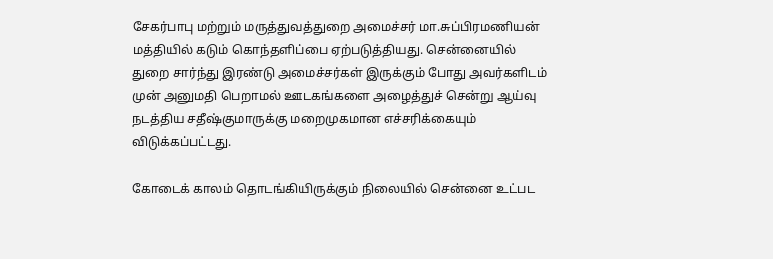சேகர்பாபு மற்றும் மருத்துவத்துறை அமைச்சர் மா.சுப்பிரமணியன் மத்தியில் கடும் கொந்தளிப்பை ஏற்படுத்தியது. சென்னையில் துறை சார்ந்து இரண்டு அமைச்சர்கள் இருக்கும் போது அவர்களிடம் முன் அனுமதி பெறாமல் ஊடகங்களை அழைத்துச் சென்று ஆய்வு நடத்திய சதீஷ்குமாருக்கு மறைமுகமான எச்சரிக்கையும் விடுக்கப்பட்டது.

கோடைக் காலம் தொடங்கியிருக்கும் நிலையில் சென்னை உட்பட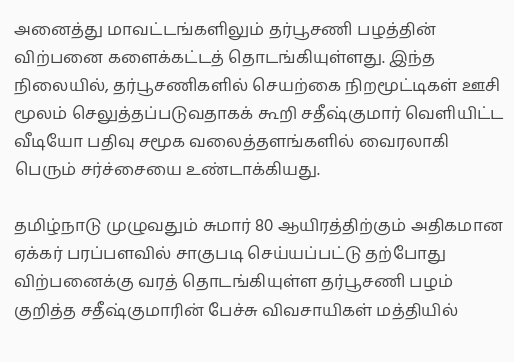அனைத்து மாவட்டங்களிலும் தர்பூசணி பழத்தின் விற்பனை களைக்கட்டத் தொடங்கியுள்ளது. இந்த நிலையில், தர்பூசணிகளில் செயற்கை நிறமூட்டிகள் ஊசி மூலம் செலுத்தப்படுவதாகக் கூறி சதீஷ்குமார் வெளியிட்ட வீடியோ பதிவு சமூக வலைத்தளங்களில் வைரலாகி பெரும் சர்ச்சையை உண்டாக்கியது.

தமிழ்நாடு முழுவதும் சுமார் 80 ஆயிரத்திற்கும் அதிகமான ஏக்கர் பரப்பளவில் சாகுபடி செய்யப்பட்டு தற்போது விற்பனைக்கு வரத் தொடங்கியுள்ள தர்பூசணி பழம் குறித்த சதீஷ்குமாரின் பேச்சு விவசாயிகள் மத்தியில்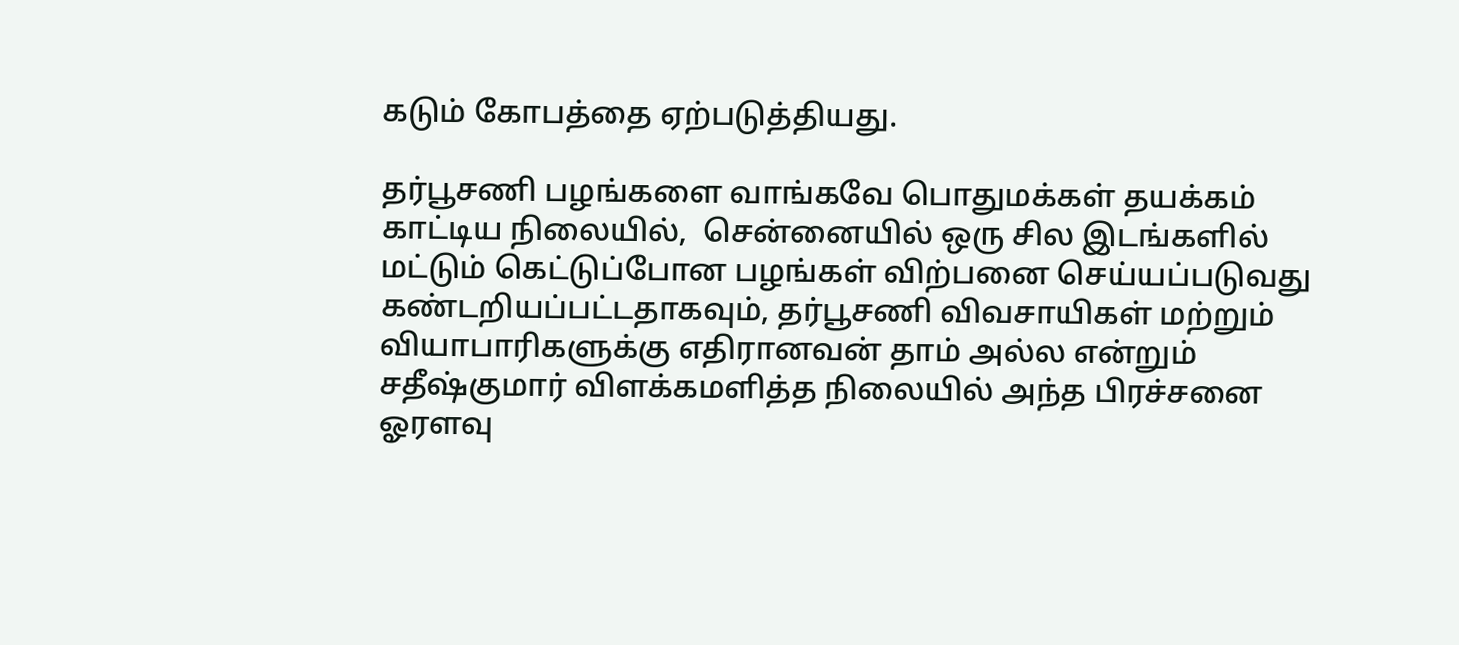கடும் கோபத்தை ஏற்படுத்தியது.

தர்பூசணி பழங்களை வாங்கவே பொதுமக்கள் தயக்கம் காட்டிய நிலையில்,  சென்னையில் ஒரு சில இடங்களில் மட்டும் கெட்டுப்போன பழங்கள் விற்பனை செய்யப்படுவது கண்டறியப்பட்டதாகவும், தர்பூசணி விவசாயிகள் மற்றும் வியாபாரிகளுக்கு எதிரானவன் தாம் அல்ல என்றும் சதீஷ்குமார் விளக்கமளித்த நிலையில் அந்த பிரச்சனை ஓரளவு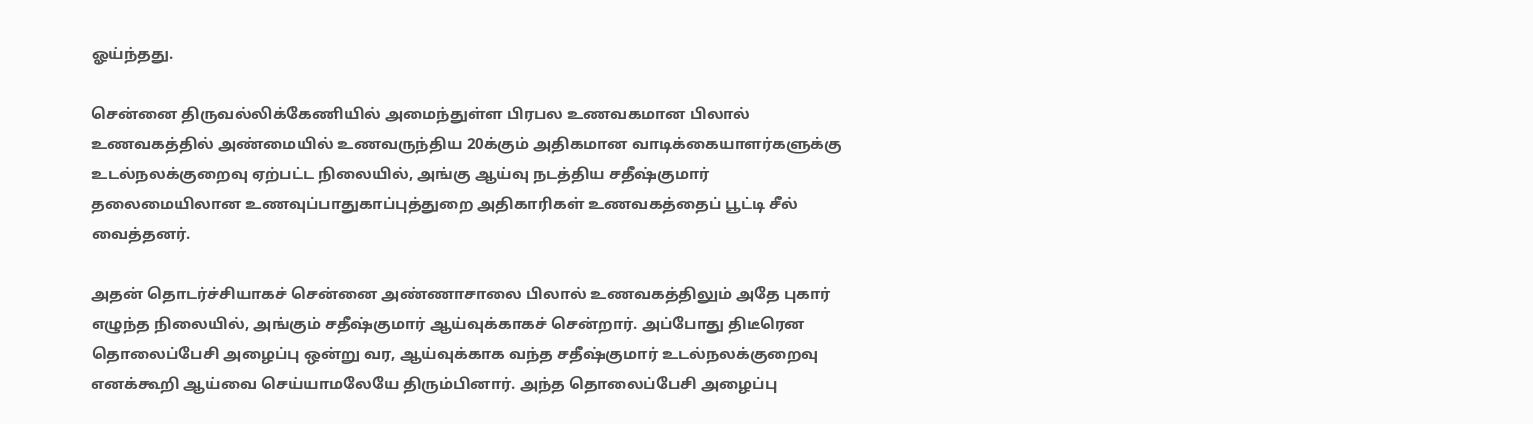ஓய்ந்தது.

சென்னை திருவல்லிக்கேணியில் அமைந்துள்ள பிரபல உணவகமான பிலால் உணவகத்தில் அண்மையில் உணவருந்திய 20க்கும் அதிகமான வாடிக்கையாளர்களுக்கு உடல்நலக்குறைவு ஏற்பட்ட நிலையில், அங்கு ஆய்வு நடத்திய சதீஷ்குமார் தலைமையிலான உணவுப்பாதுகாப்புத்துறை அதிகாரிகள் உணவகத்தைப் பூட்டி சீல் வைத்தனர்.

அதன் தொடர்ச்சியாகச் சென்னை அண்ணாசாலை பிலால் உணவகத்திலும் அதே புகார் எழுந்த நிலையில், அங்கும் சதீஷ்குமார் ஆய்வுக்காகச் சென்றார். அப்போது திடீரென தொலைப்பேசி அழைப்பு ஒன்று வர, ஆய்வுக்காக வந்த சதீஷ்குமார் உடல்நலக்குறைவு எனக்கூறி ஆய்வை செய்யாமலேயே திரும்பினார். அந்த தொலைப்பேசி அழைப்பு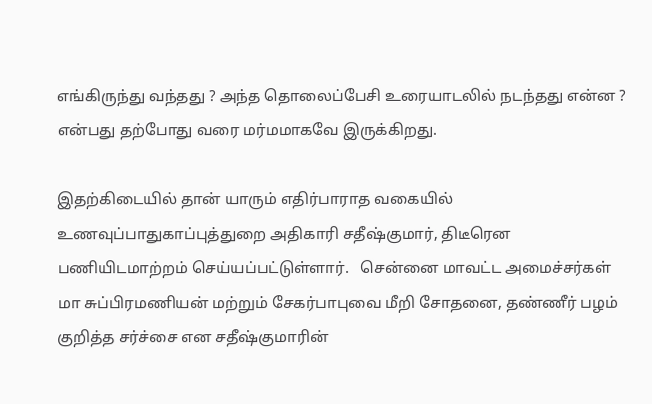எங்கிருந்து வந்தது ? அந்த தொலைப்பேசி உரையாடலில் நடந்தது என்ன ? என்பது தற்போது வரை மர்மமாகவே இருக்கிறது.

இதற்கிடையில் தான் யாரும் எதிர்பாராத வகையில் உணவுப்பாதுகாப்புத்துறை அதிகாரி சதீஷ்குமார், திடீரென பணியிடமாற்றம் செய்யப்பட்டுள்ளார்.   சென்னை மாவட்ட அமைச்சர்கள் மா சுப்பிரமணியன் மற்றும் சேகர்பாபுவை மீறி சோதனை, தண்ணீர் பழம் குறித்த சர்ச்சை என சதீஷ்குமாரின்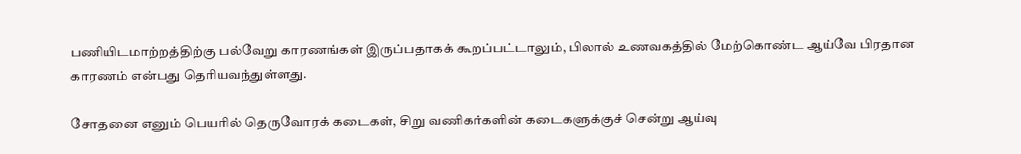பணியிடமாற்றத்திற்கு பல்வேறு காரணங்கள் இருப்பதாகக் கூறப்பட்டாலும், பிலால் உணவகத்தில் மேற்கொண்ட ஆய்வே பிரதான காரணம் என்பது தெரியவந்துள்ளது.

சோதனை எனும் பெயரில் தெருவோரக் கடைகள், சிறு வணிகர்களின் கடைகளுக்குச் சென்று ஆய்வு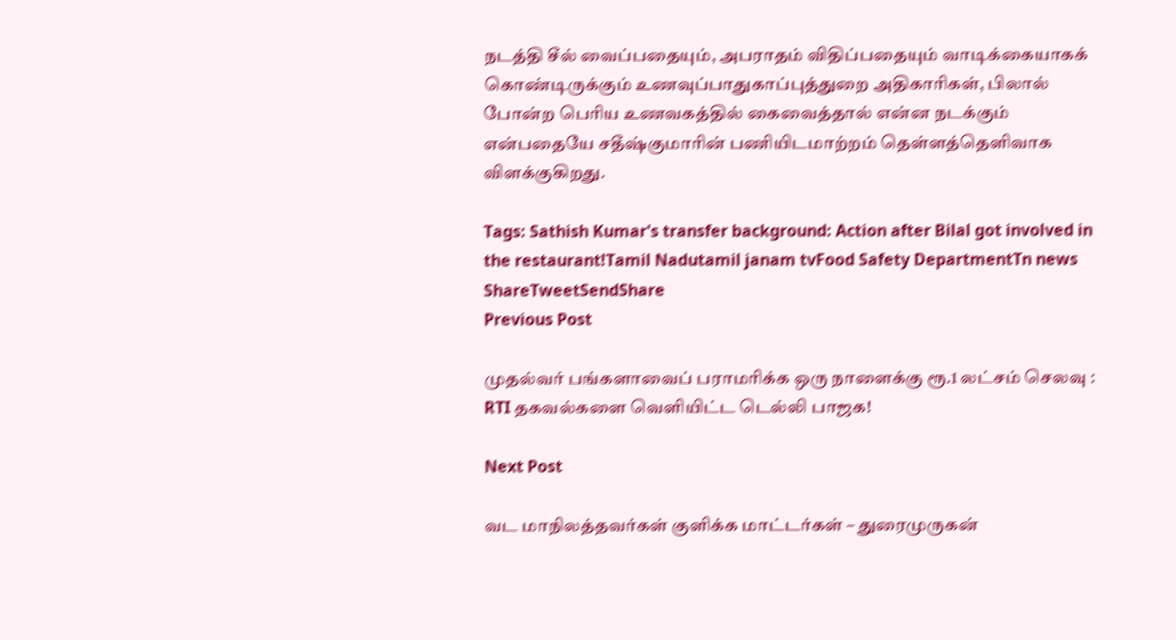நடத்தி சீல் வைப்பதையும், அபராதம் விதிப்பதையும் வாடிக்கையாகக் கொண்டிருக்கும் உணவுப்பாதுகாப்புத்துறை அதிகாரிகள், பிலால் போன்ற பெரிய உணவகத்தில் கைவைத்தால் என்ன நடக்கும் என்பதையே சதீஷ்குமாரின் பணியிடமாற்றம் தெள்ளத்தெளிவாக விளக்குகிறது.

Tags: Sathish Kumar's transfer background: Action after Bilal got involved in the restaurant!Tamil Nadutamil janam tvFood Safety DepartmentTn news
ShareTweetSendShare
Previous Post

முதல்வர் பங்களாவைப் பராமரிக்க ஒரு நாளைக்கு ரூ.1 லட்சம் செலவு : RTI தகவல்களை வெளியிட்ட டெல்லி பாஜக!

Next Post

வட மாநிலத்தவர்கள் குளிக்க மாட்டர்கள் – துரைமுருகன்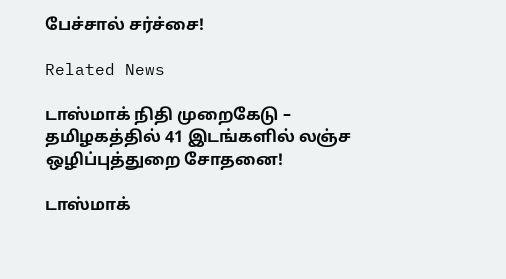பேச்சால் சர்ச்சை!

Related News

டாஸ்மாக் நிதி முறைகேடு – தமிழகத்தில் 41 இடங்களில் லஞ்ச ஒழிப்புத்துறை சோதனை!

டாஸ்மாக்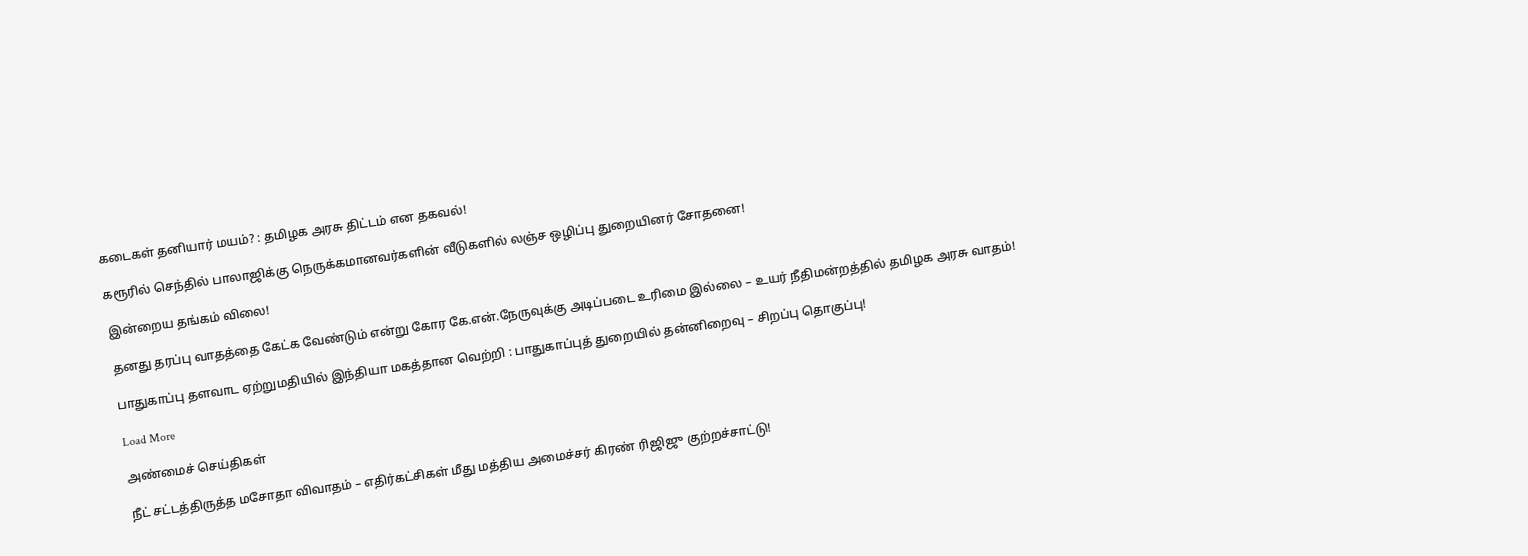கடைகள் தனியார் மயம்? : தமிழக அரசு திட்டம் என தகவல்!

கரூரில் செந்தில் பாலாஜிக்கு நெருக்கமானவர்களின் வீடுகளில் லஞ்ச ஒழிப்பு துறையினர் சோதனை!

இன்றைய தங்கம் விலை!

தனது தரப்பு வாதத்தை கேட்க வேண்டும் என்று கோர கே.என்.நேருவுக்கு அடிப்படை உரிமை இல்லை – உயர் நீதிமன்றத்தில் தமிழக அரசு வாதம்!

பாதுகாப்பு தளவாட ஏற்றுமதியில் இந்தியா மகத்தான வெற்றி : பாதுகாப்புத் துறையில் தன்னிறைவு – சிறப்பு தொகுப்பு!

Load More

அண்மைச் செய்திகள்

நீட் சட்டத்திருத்த மசோதா விவாதம் – எதிர்கட்சிகள் மீது மத்திய அமைச்சர் கிரண் ரிஜிஜு குற்றச்சாட்டு!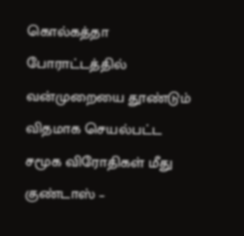கொல்கத்தா போராட்டத்தில் வன்முறையை தூண்டும் விதமாக செயல்பட்ட சமூக விரோதிகள் மீது குண்டாஸ் –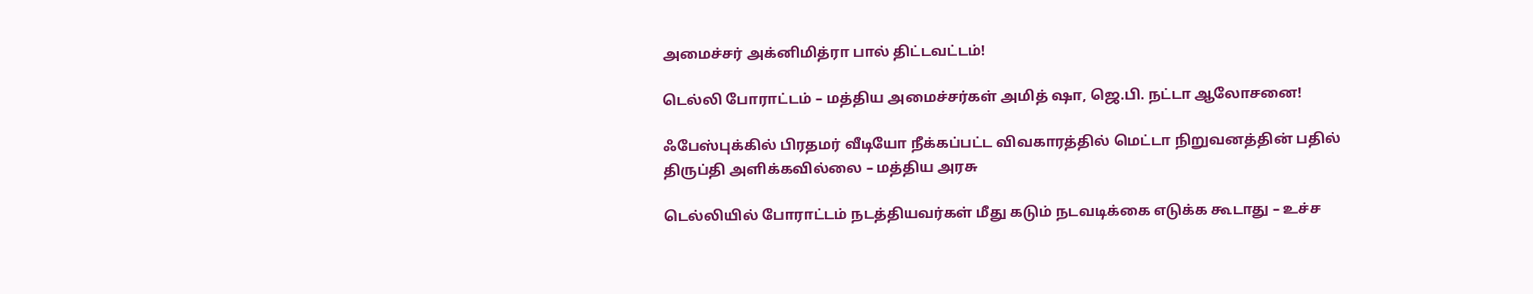அமைச்சர் அக்னிமித்ரா பால் திட்டவட்டம்!

டெல்லி போராட்டம் – மத்திய அமைச்சர்கள் அமித் ஷா, ஜெ.பி. நட்டா ஆலோசனை!

ஃபேஸ்புக்கில் பிரதமர் வீடியோ நீக்கப்பட்ட விவகாரத்தில் மெட்டா நிறுவனத்தின் பதில் திருப்தி அளிக்கவில்லை – மத்திய அரசு

டெல்லியில் போராட்டம் நடத்தியவர்கள் மீது கடும் நடவடிக்கை எடுக்க கூடாது – உச்ச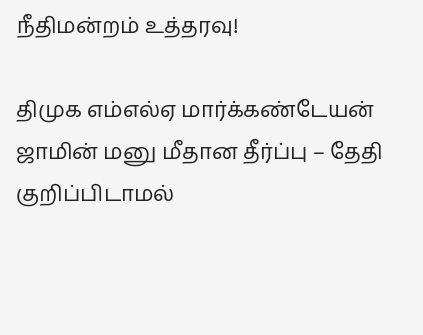நீதிமன்றம் உத்தரவு!

திமுக எம்எல்ஏ மார்க்கண்டேயன் ஜாமின் மனு மீதான தீர்ப்பு – தேதி குறிப்பிடாமல்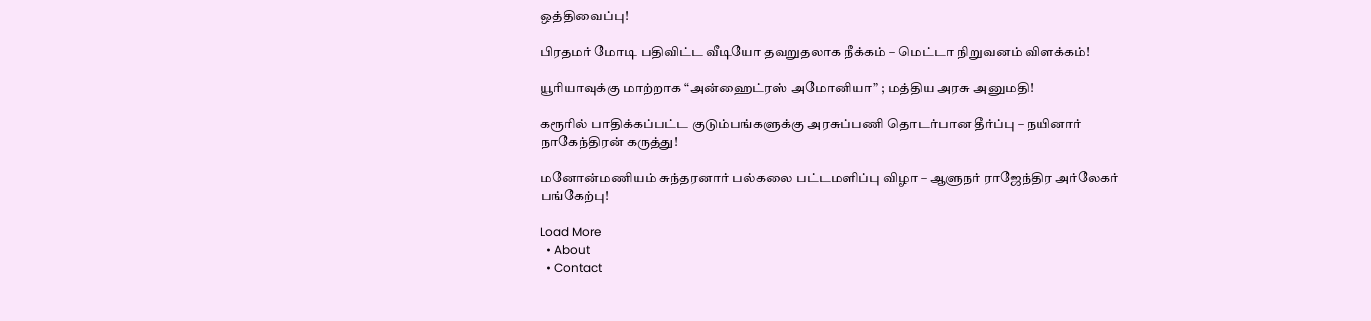ஒத்திவைப்பு!

பிரதமர் மோடி பதிவிட்ட வீடியோ தவறுதலாக நீக்கம் – மெட்டா நிறுவனம் விளக்கம்!

யூரியாவுக்கு மாற்றாக “அன்ஹைட்ரஸ் அமோனியா” ; மத்திய அரசு அனுமதி!

கரூரில் பாதிக்கப்பட்ட குடும்பங்களுக்கு அரசுப்பணி தொடர்பான தீர்ப்பு – நயினார் நாகேந்திரன் கருத்து!

மனோன்மணியம் சுந்தரனார் பல்கலை பட்டமளிப்பு விழா – ஆளுநர் ராஜேந்திர அர்லேகர் பங்கேற்பு!

Load More
  • About
  • Contact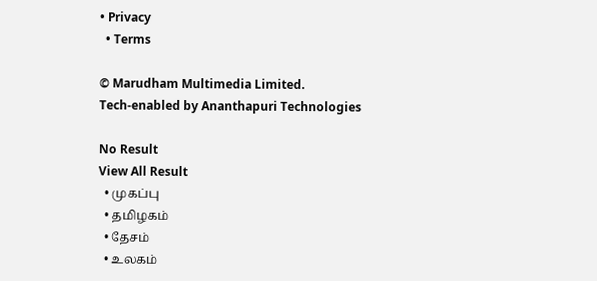• Privacy
  • Terms

© Marudham Multimedia Limited.
Tech-enabled by Ananthapuri Technologies

No Result
View All Result
  • முகப்பு
  • தமிழகம்
  • தேசம்
  • உலகம்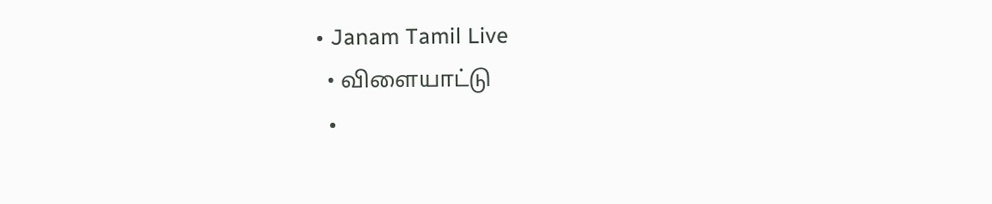• Janam Tamil Live
  • விளையாட்டு
  •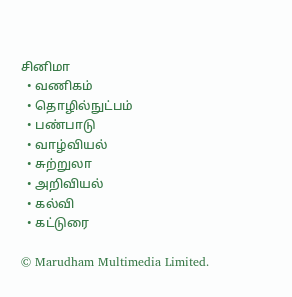சினிமா
  • வணிகம்
  • தொழில்நுட்பம்
  • பண்பாடு
  • வாழ்வியல்
  • சுற்றுலா
  • அறிவியல்
  • கல்வி
  • கட்டுரை

© Marudham Multimedia Limited.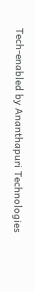Tech-enabled by Ananthapuri Technologies